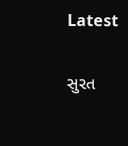Latest

સુરત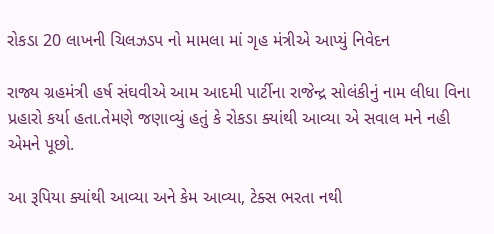રોકડા 20 લાખની ચિલઝડપ નો મામલા માં ગૃહ મંત્રીએ આપ્યું નિવેદન

રાજ્ય ગ્રહમંત્રી હર્ષ સંઘવીએ આમ આદમી પાર્ટીના રાજેન્દ્ર સોલંકીનું નામ લીધા વિના પ્રહારો કર્યા હતા.તેમણે જણાવ્યું હતું કે રોકડા ક્યાંથી આવ્યા એ સવાલ મને નહી એમને પૂછો.

આ રૂપિયા ક્યાંથી આવ્યા અને કેમ આવ્યા, ટેક્સ ભરતા નથી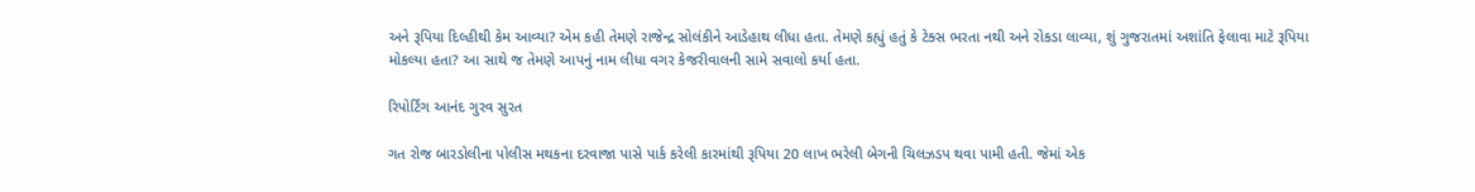અને રૂપિયા દિલ્હીથી કેમ આવ્યા? એમ કહી તેમણે રાજેન્દ્ર સોલંકીને આડેહાથ લીધા હતા. તેમણે કહ્યું હતું કે ટેક્સ ભરતા નથી અને રોકડા લાવ્યા, શું ગુજરાતમાં અશાંતિ ફેલાવા માટે રૂપિયા મોકલ્યા હતા? આ સાથે જ તેમણે આપનું નામ લીધા વગર કેજરીવાલની સામે સવાલો કર્યા હતા.

રિપોર્ટિંગ આનંદ ગુરવ સુરત

ગત રોજ બારડોલીના પોલીસ મથકના દરવાજા પાસે પાર્ક કરેલી કારમાંથી રૂપિયા 20 લાખ ભરેલી બેગની ચિલઝડપ થવા પામી હતી. જેમાં એક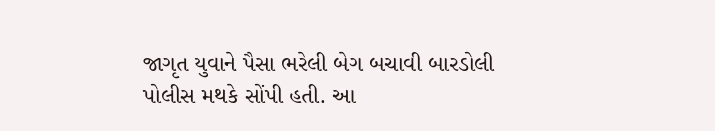જાગૃત યુવાને પૈસા ભરેલી બેગ બચાવી બારડોલી પોલીસ મથકે સોંપી હતી. આ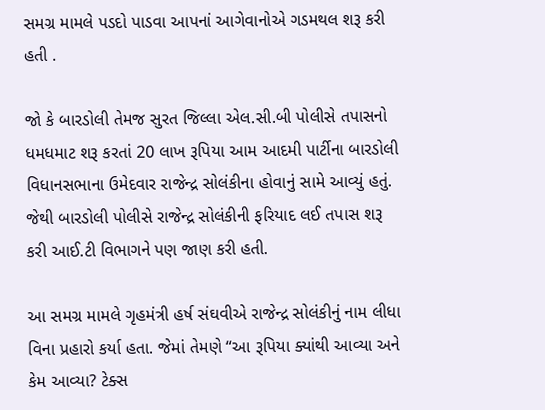સમગ્ર મામલે પડદો પાડવા આપનાં આગેવાનોએ ગડમથલ શરૂ કરી હતી .

જો કે બારડોલી તેમજ સુરત જિલ્લા એલ.સી.બી પોલીસે તપાસનો ધમધમાટ શરૂ કરતાં 20 લાખ રૂપિયા આમ આદમી પાર્ટીના બારડોલી વિધાનસભાના ઉમેદવાર રાજેન્દ્ર સોલંકીના હોવાનું સામે આવ્યું હતું. જેથી બારડોલી પોલીસે રાજેન્દ્ર સોલંકીની ફરિયાદ લઈ તપાસ શરૂ કરી આઈ.ટી વિભાગને પણ જાણ કરી હતી.

આ સમગ્ર મામલે ગૃહમંત્રી હર્ષ સંઘવીએ રાજેન્દ્ર સોલંકીનું નામ લીધા વિના પ્રહારો કર્યા હતા. જેમાં તેમણે “આ રૂપિયા ક્યાંથી આવ્યા અને કેમ આવ્યા? ટેક્સ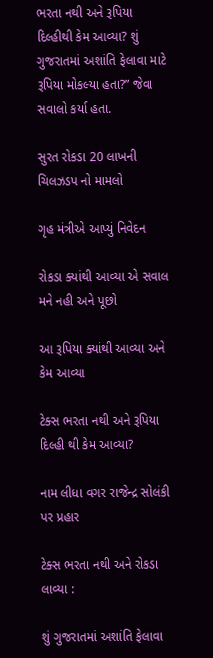ભરતા નથી અને રૂપિયા દિલ્હીથી કેમ આવ્યા? શું ગુજરાતમાં અશાંતિ ફેલાવા માટે રૂપિયા મોકલ્યા હતા?” જેવા સવાલો કર્યા હતા.

સુરત રોકડા 20 લાખની ચિલઝડપ નો મામલો

ગૃહ મંત્રીએ આપ્યું નિવેદન

રોકડા ક્યાંથી આવ્યા એ સવાલ મને નહી અને પૂછો

આ રૂપિયા ક્યાંથી આવ્યા અને કેમ આવ્યા

ટેક્સ ભરતા નથી અને રૂપિયા દિલ્હી થી કેમ આવ્યા?

નામ લીધા વગર રાજેન્દ્ર સોલંકી પર પ્રહાર

ટેક્સ ભરતા નથી અને રોકડા લાવ્યા :

શું ગુજરાતમાં અશાંતિ ફેલાવા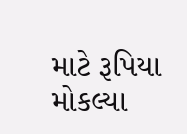માટે રૂપિયા મોકલ્યા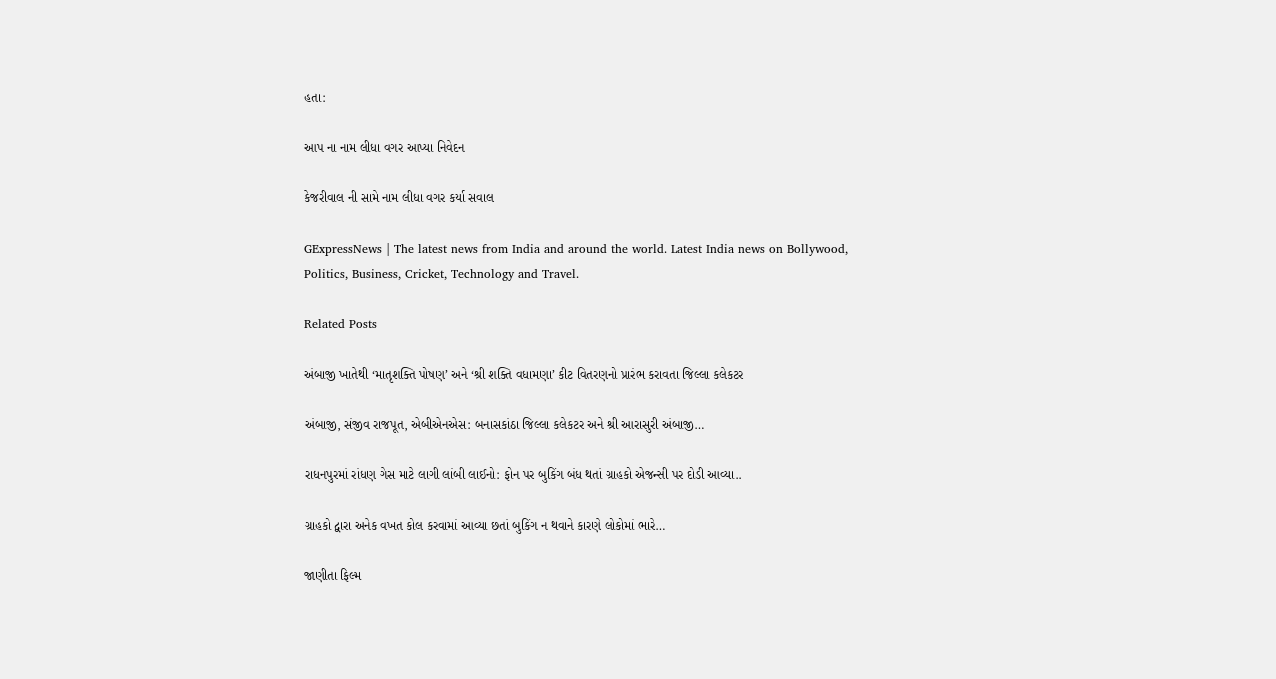હતા:

આપ ના નામ લીધા વગર આપ્યા નિવેદન

કેજરીવાલ ની સામે નામ લીધા વગર કર્યા સવાલ

GExpressNews | The latest news from India and around the world. Latest India news on Bollywood, Politics, Business, Cricket, Technology and Travel.

Related Posts

અંબાજી ખાતેથી ‘માતૃશક્તિ પોષણ’ અને ‘શ્રી શક્તિ વધામણા’ કીટ વિતરણનો પ્રારંભ કરાવતા જિલ્લા કલેકટર

અંબાજી, સંજીવ રાજપૂત, એબીએનએસ: બનાસકાંઠા જિલ્લા કલેકટર અને શ્રી આરાસુરી અંબાજી…

રાધનપુરમાં રાંધણ ગેસ માટે લાગી લાંબી લાઈનો: ફોન પર બુકિંગ બંધ થતાં ગ્રાહકો એજન્સી પર દોડી આવ્યા..

ગ્રાહકો દ્વારા અનેક વખત કોલ કરવામાં આવ્યા છતાં બુકિંગ ન થવાને કારણે લોકોમાં ભારે…

જાણીતા ફિલ્મ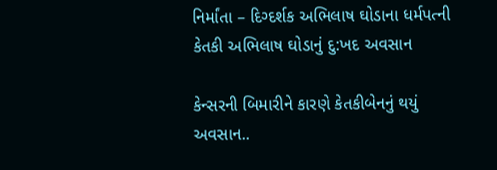નિર્માંતા – દિગ્દર્શક અભિલાષ ઘોડાના ધર્મપત્ની કેતકી અભિલાષ ઘોડાનું દુ:ખદ અવસાન

કેન્સરની બિમારીને કારણે કેતકીબેનનું થયું અવસાન..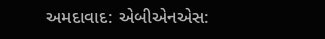અમદાવાદ: એબીએનએસ: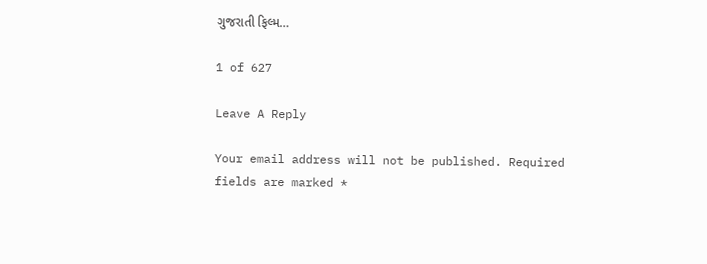ગુજરાતી ફિલ્મ…

1 of 627

Leave A Reply

Your email address will not be published. Required fields are marked *